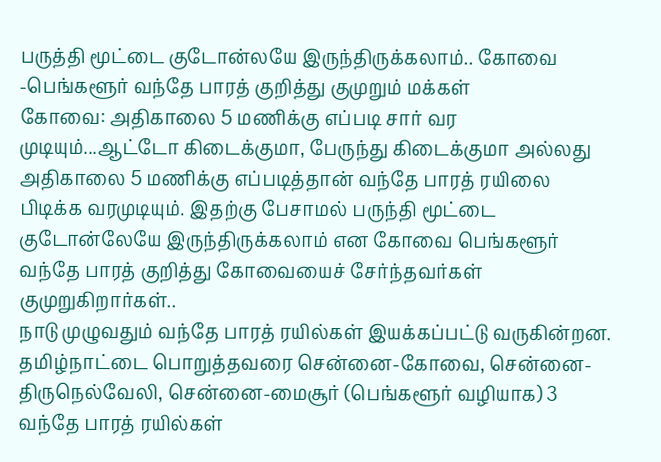பருத்தி மூட்டை குடோன்லயே இருந்திருக்கலாம்.. கோவை -பெங்களூர் வந்தே பாரத் குறித்து குமுறும் மக்கள்
கோவை: அதிகாலை 5 மணிக்கு எப்படி சார் வர முடியும்...ஆட்டோ கிடைக்குமா, பேருந்து கிடைக்குமா அல்லது அதிகாலை 5 மணிக்கு எப்படித்தான் வந்தே பாரத் ரயிலை பிடிக்க வரமுடியும். இதற்கு பேசாமல் பருந்தி மூட்டை குடோன்லேயே இருந்திருக்கலாம் என கோவை பெங்களூர் வந்தே பாரத் குறித்து கோவையைச் சேர்ந்தவர்கள் குமுறுகிறார்கள்..
நாடு முழுவதும் வந்தே பாரத் ரயில்கள் இயக்கப்பட்டு வருகின்றன. தமிழ்நாட்டை பொறுத்தவரை சென்னை-கோவை, சென்னை-திருநெல்வேலி, சென்னை-மைசூர் (பெங்களூர் வழியாக) 3 வந்தே பாரத் ரயில்கள்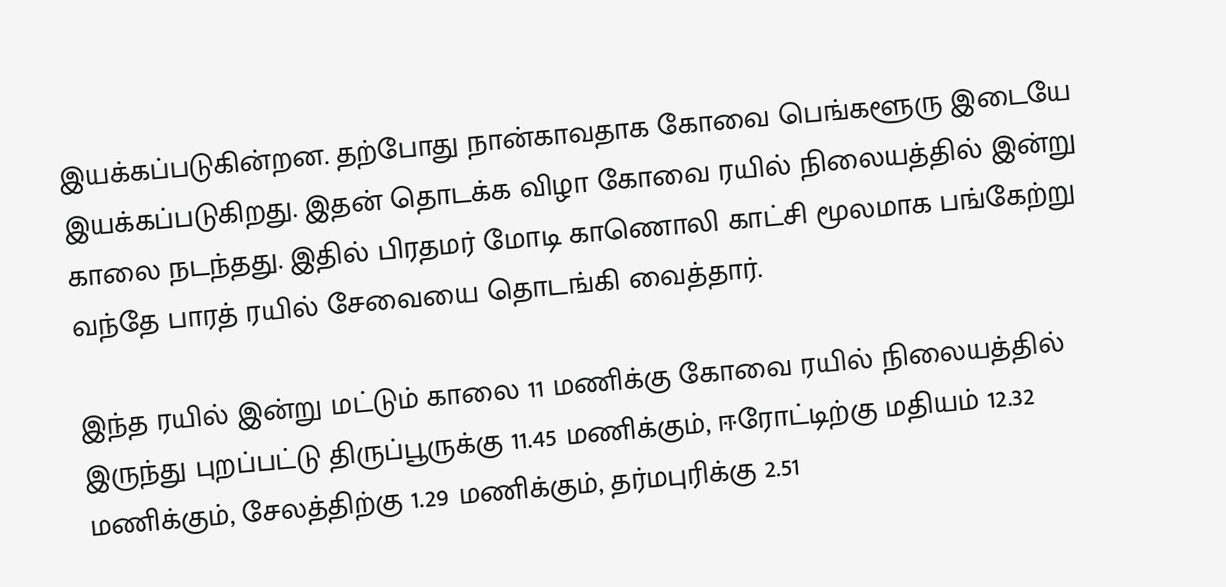இயக்கப்படுகின்றன. தற்போது நான்காவதாக கோவை பெங்களூரு இடையே இயக்கப்படுகிறது. இதன் தொடக்க விழா கோவை ரயில் நிலையத்தில் இன்று காலை நடந்தது. இதில் பிரதமர் மோடி காணொலி காட்சி மூலமாக பங்கேற்று வந்தே பாரத் ரயில் சேவையை தொடங்கி வைத்தார்.

இந்த ரயில் இன்று மட்டும் காலை 11 மணிக்கு கோவை ரயில் நிலையத்தில் இருந்து புறப்பட்டு திருப்பூருக்கு 11.45 மணிக்கும், ஈரோட்டிற்கு மதியம் 12.32 மணிக்கும், சேலத்திற்கு 1.29 மணிக்கும், தர்மபுரிக்கு 2.51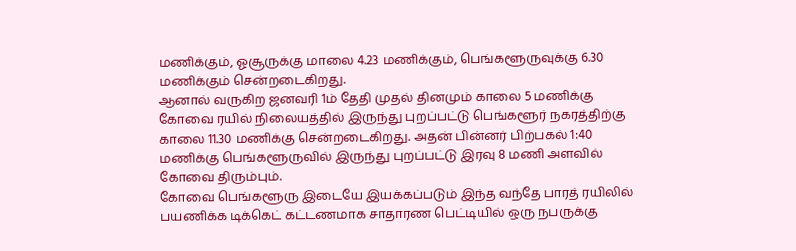மணிக்கும், ஓசூருக்கு மாலை 4.23 மணிக்கும், பெங்களூருவுக்கு 6.30 மணிக்கும் சென்றடைகிறது.
ஆனால் வருகிற ஜனவரி 1ம் தேதி முதல் தினமும் காலை 5 மணிக்கு கோவை ரயில் நிலையத்தில் இருந்து புறப்பட்டு பெங்களூர் நகரத்திற்கு காலை 11.30 மணிக்கு சென்றடைகிறது. அதன் பின்னர் பிற்பகல் 1:40 மணிக்கு பெங்களூருவில் இருந்து புறப்பட்டு இரவு 8 மணி அளவில் கோவை திரும்பும்.
கோவை பெங்களூரு இடையே இயக்கப்படும் இந்த வந்தே பாரத் ரயிலில் பயணிக்க டிக்கெட் கட்டணமாக சாதாரண பெட்டியில் ஒரு நபருக்கு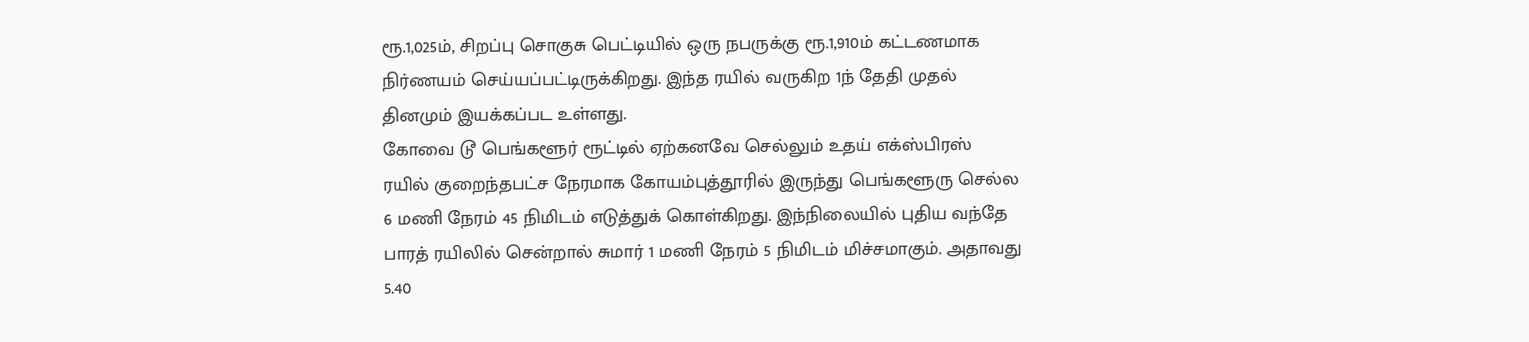ரூ.1,025ம், சிறப்பு சொகுசு பெட்டியில் ஒரு நபருக்கு ரூ.1,910ம் கட்டணமாக நிர்ணயம் செய்யப்பட்டிருக்கிறது. இந்த ரயில் வருகிற 1ந் தேதி முதல் தினமும் இயக்கப்பட உள்ளது.
கோவை டூ பெங்களூர் ரூட்டில் ஏற்கனவே செல்லும் உதய் எக்ஸ்பிரஸ் ரயில் குறைந்தபட்ச நேரமாக கோயம்புத்தூரில் இருந்து பெங்களூரு செல்ல 6 மணி நேரம் 45 நிமிடம் எடுத்துக் கொள்கிறது. இந்நிலையில் புதிய வந்தே பாரத் ரயிலில் சென்றால் சுமார் 1 மணி நேரம் 5 நிமிடம் மிச்சமாகும். அதாவது 5.40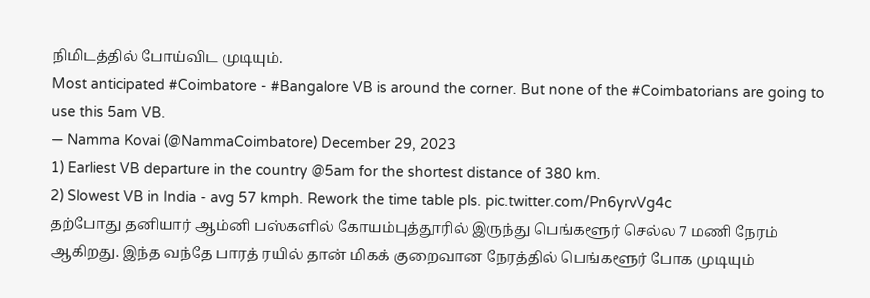நிமிடத்தில் போய்விட முடியும்.
Most anticipated #Coimbatore - #Bangalore VB is around the corner. But none of the #Coimbatorians are going to use this 5am VB.
— Namma Kovai (@NammaCoimbatore) December 29, 2023
1) Earliest VB departure in the country @5am for the shortest distance of 380 km.
2) Slowest VB in India - avg 57 kmph. Rework the time table pls. pic.twitter.com/Pn6yrvVg4c
தற்போது தனியார் ஆம்னி பஸ்களில் கோயம்புத்தூரில் இருந்து பெங்களூர் செல்ல 7 மணி நேரம் ஆகிறது. இந்த வந்தே பாரத் ரயில் தான் மிகக் குறைவான நேரத்தில் பெங்களூர் போக முடியும்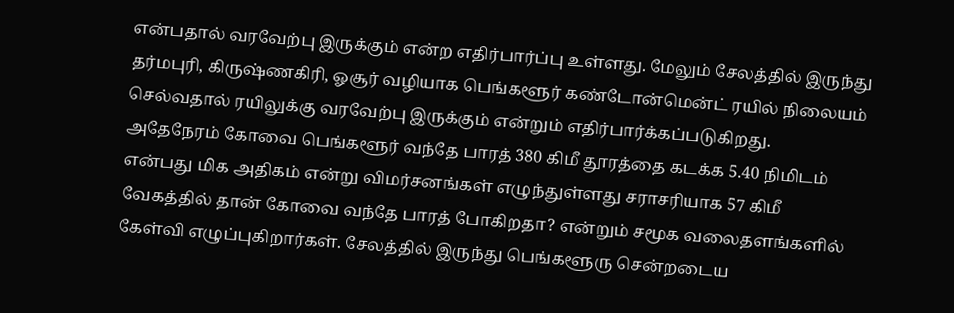என்பதால் வரவேற்பு இருக்கும் என்ற எதிர்பார்ப்பு உள்ளது. மேலும் சேலத்தில் இருந்து தர்மபுரி, கிருஷ்ணகிரி, ஓசூர் வழியாக பெங்களூர் கண்டோன்மென்ட் ரயில் நிலையம் செல்வதால் ரயிலுக்கு வரவேற்பு இருக்கும் என்றும் எதிர்பார்க்கப்படுகிறது.
அதேநேரம் கோவை பெங்களூர் வந்தே பாரத் 380 கிமீ தூரத்தை கடக்க 5.40 நிமிடம் என்பது மிக அதிகம் என்று விமர்சனங்கள் எழுந்துள்ளது சராசரியாக 57 கிமீ வேகத்தில் தான் கோவை வந்தே பாரத் போகிறதா? என்றும் சமூக வலைதளங்களில் கேள்வி எழுப்புகிறார்கள். சேலத்தில் இருந்து பெங்களூரு சென்றடைய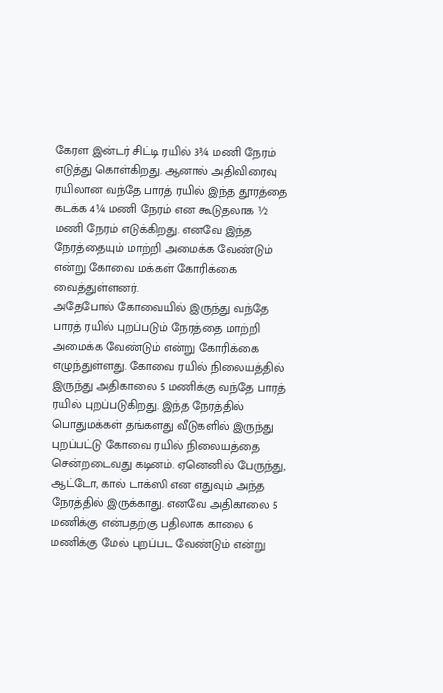கேரள இன்டர் சிட்டி ரயில் 3¾ மணி நேரம் எடுத்து கொள்கிறது. ஆனால் அதிவிரைவு ரயிலான வந்தே பாரத் ரயில் இந்த தூரத்தை கடக்க 4¼ மணி நேரம் என கூடுதலாக ½ மணி நேரம் எடுக்கிறது. எனவே இந்த நேரத்தையும் மாற்றி அமைக்க வேண்டும் என்று கோவை மக்கள் கோரிக்கை வைத்துள்ளனர்.
அதேபோல் கோவையில் இருந்து வந்தே பாரத் ரயில் புறப்படும் நேரத்தை மாற்றி அமைக்க வேண்டும் என்று கோரிக்கை எழுந்துள்ளது. கோவை ரயில் நிலையத்தில் இருந்து அதிகாலை 5 மணிக்கு வந்தே பாரத் ரயில் புறப்படுகிறது. இந்த நேரத்தில் பொதுமக்கள் தங்களது வீடுகளில் இருந்து புறப்பட்டு கோவை ரயில் நிலையத்தை சென்றடைவது கடினம். ஏனெனில் பேருந்து, ஆட்டோ, கால் டாக்ஸி என எதுவும் அந்த நேரத்தில் இருக்காது. எனவே அதிகாலை 5 மணிக்கு என்பதற்கு பதிலாக காலை 6 மணிக்கு மேல் புறப்பட வேண்டும் என்று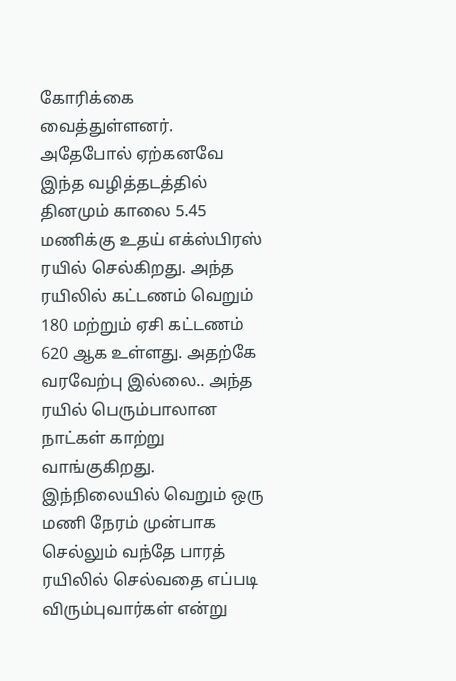கோரிக்கை வைத்துள்ளனர்.
அதேபோல் ஏற்கனவே இந்த வழித்தடத்தில் தினமும் காலை 5.45 மணிக்கு உதய் எக்ஸ்பிரஸ் ரயில் செல்கிறது. அந்த ரயிலில் கட்டணம் வெறும் 180 மற்றும் ஏசி கட்டணம் 620 ஆக உள்ளது. அதற்கே வரவேற்பு இல்லை.. அந்த ரயில் பெரும்பாலான நாட்கள் காற்று வாங்குகிறது. இந்நிலையில் வெறும் ஒரு மணி நேரம் முன்பாக செல்லும் வந்தே பாரத் ரயிலில் செல்வதை எப்படி விரும்புவார்கள் என்று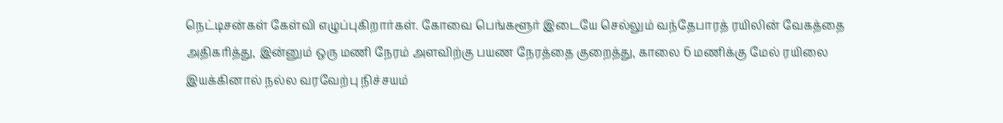நெட்டிசன்கள் கேள்வி எழுப்புகிறார்கள். கோவை பெங்களூர் இடையே செல்லும் வந்தேபாரத் ரயிலின் வேகத்தை அதிகரித்து, இன்னும் ஒரு மணி நேரம் அளவிற்கு பயண நேரத்தை குறைத்து, காலை 6 மணிக்கு மேல் ரயிலை இயக்கினால் நல்ல வரவேற்பு நிச்சயம்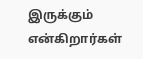இருக்கும் என்கிறார்கள்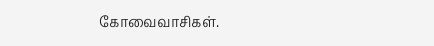கோவைவாசிகள்.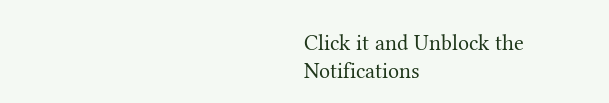Click it and Unblock the Notifications